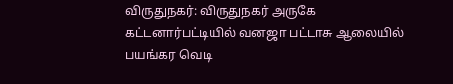விருதுநகர்: விருதுநகர் அருகே கட்டனார்பட்டியில் வனஜா பட்டாசு ஆலையில் பயங்கர வெடி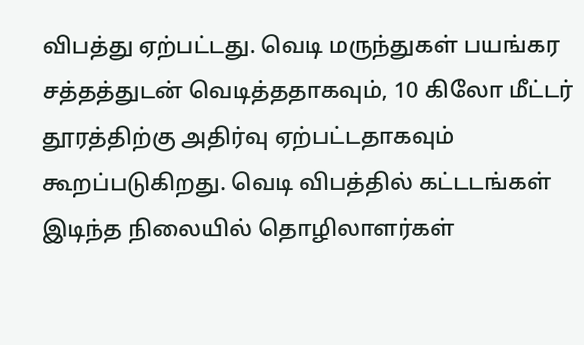விபத்து ஏற்பட்டது. வெடி மருந்துகள் பயங்கர சத்தத்துடன் வெடித்ததாகவும், 10 கிலோ மீட்டர் தூரத்திற்கு அதிர்வு ஏற்பட்டதாகவும் கூறப்படுகிறது. வெடி விபத்தில் கட்டடங்கள் இடிந்த நிலையில் தொழிலாளர்கள்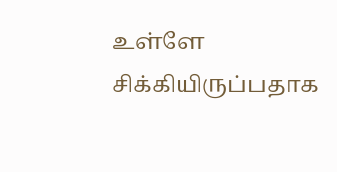உள்ளே சிக்கியிருப்பதாக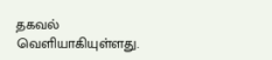தகவல் வெளியாகியுள்ளது.